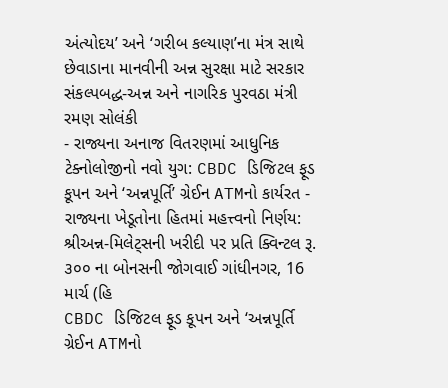અંત્યોદય’ અને ‘ગરીબ કલ્યાણ’ના મંત્ર સાથે છેવાડાના માનવીની અન્ન સુરક્ષા માટે સરકાર સંકલ્પબદ્ધ-અન્ન અને નાગરિક પુરવઠા મંત્રી રમણ સોલંકી
- રાજ્યના અનાજ વિતરણમાં આધુનિક ટેક્નોલોજીનો નવો યુગ: CBDC ડિજિટલ ફૂડ કૂપન અને ‘અન્નપૂર્તિ’ ગ્રેઈન ATMનો કાર્યરત - રાજ્યના ખેડૂતોના હિતમાં મહત્ત્વનો નિર્ણય: શ્રીઅન્ન-મિલેટ્સની ખરીદી પર પ્રતિ ક્વિન્ટલ રૂ. ૩૦૦ ના બોનસની જોગવાઈ ગાંધીનગર, 16 માર્ચ (હિ
CBDC ડિજિટલ ફૂડ કૂપન અને ‘અન્નપૂર્તિ ગ્રેઈન ATMનો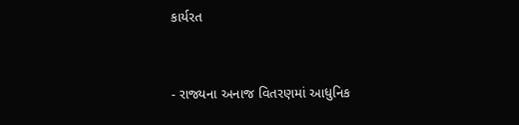કાર્યરત


- રાજ્યના અનાજ વિતરણમાં આધુનિક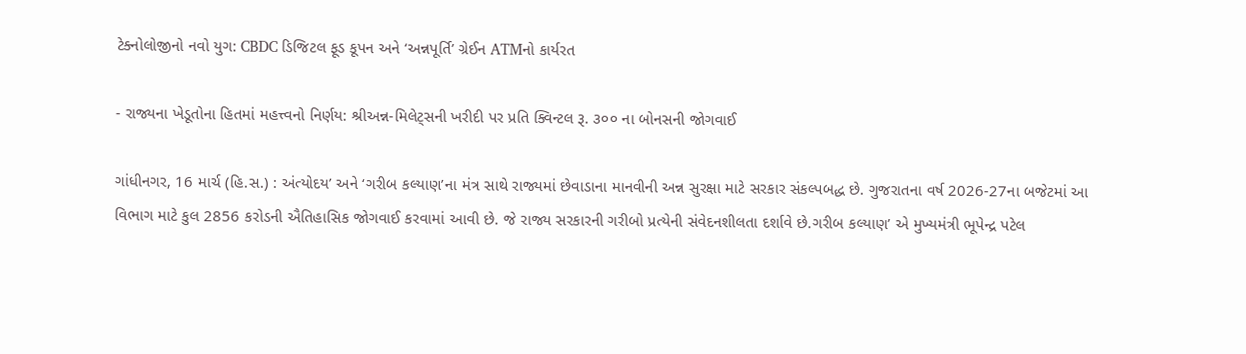ટેક્નોલોજીનો નવો યુગ: CBDC ડિજિટલ ફૂડ કૂપન અને ‘અન્નપૂર્તિ’ ગ્રેઈન ATMનો કાર્યરત

- રાજ્યના ખેડૂતોના હિતમાં મહત્ત્વનો નિર્ણય: શ્રીઅન્ન-મિલેટ્સની ખરીદી પર પ્રતિ ક્વિન્ટલ રૂ. ૩૦૦ ના બોનસની જોગવાઈ

ગાંધીનગર, 16 માર્ચ (હિ.સ.) : અંત્યોદય’ અને ‘ગરીબ કલ્યાણ’ના મંત્ર સાથે રાજ્યમાં છેવાડાના માનવીની અન્ન સુરક્ષા માટે સરકાર સંકલ્પબદ્ધ છે. ગુજરાતના વર્ષ 2026-27ના બજેટમાં આ વિભાગ માટે કુલ 2856 કરોડની ઐતિહાસિક જોગવાઈ કરવામાં આવી છે. જે રાજ્ય સરકારની ગરીબો પ્રત્યેની સંવેદનશીલતા દર્શાવે છે.ગરીબ કલ્યાણ’ એ મુખ્યમંત્રી ભૂપેન્દ્ર પટેલ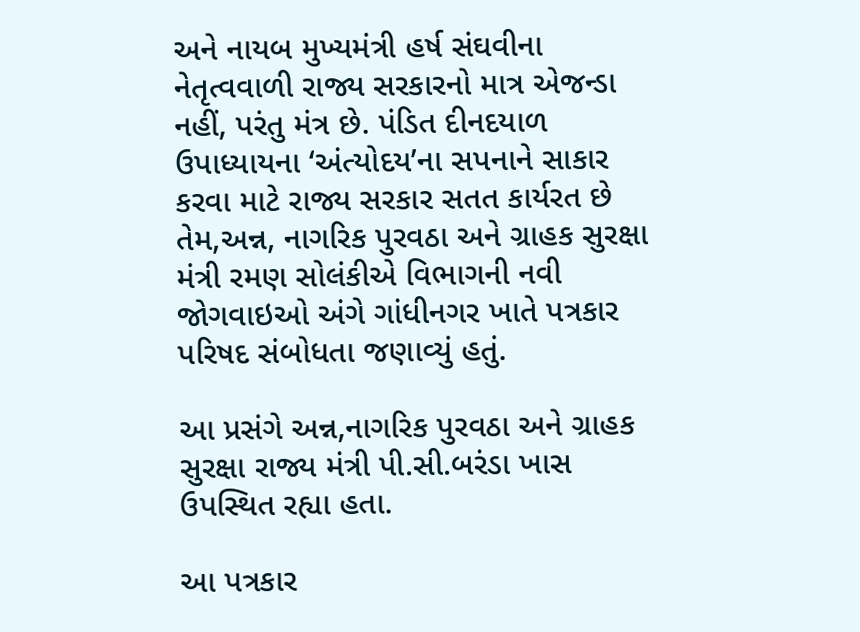અને નાયબ મુખ્યમંત્રી હર્ષ સંઘવીના નેતૃત્વવાળી રાજ્ય સરકારનો માત્ર એજન્ડા નહીં, પરંતુ મંત્ર છે. પંડિત દીનદયાળ ઉપાધ્યાયના ‘અંત્યોદય’ના સપનાને સાકાર કરવા માટે રાજ્ય સરકાર સતત કાર્યરત છે તેમ,અન્ન, નાગરિક પુરવઠા અને ગ્રાહક સુરક્ષા મંત્રી રમણ સોલંકીએ વિભાગની નવી જોગવાઇઓ અંગે ગાંધીનગર ખાતે પત્રકાર પરિષદ સંબોધતા જણાવ્યું હતું.

આ પ્રસંગે અન્ન,નાગરિક પુરવઠા અને ગ્રાહક સુરક્ષા રાજ્ય મંત્રી પી.સી.બરંડા ખાસ ઉપસ્થિત રહ્યા હતા.

આ પત્રકાર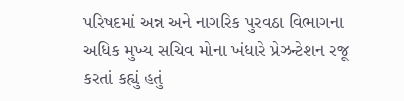પરિષદમાં અન્ન અને નાગરિક પુરવઠા વિભાગના અધિક મુખ્ય સચિવ મોના ખંધારે પ્રેઝન્ટેશન રજૂ કરતાં કહ્યું હતું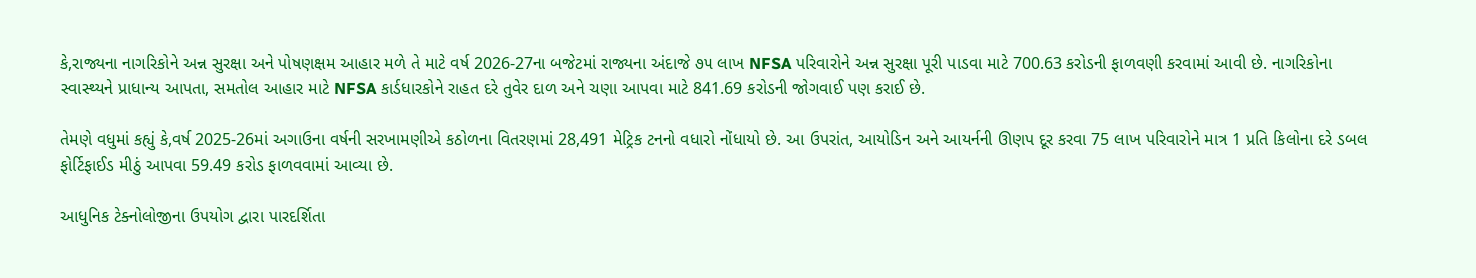કે,રાજ્યના નાગરિકોને અન્ન સુરક્ષા અને પોષણક્ષમ આહાર મળે તે માટે વર્ષ 2026-27ના બજેટમાં રાજ્યના અંદાજે ૭૫ લાખ NFSA પરિવારોને અન્ન સુરક્ષા પૂરી પાડવા માટે 700.63 કરોડની ફાળવણી કરવામાં આવી છે. નાગરિકોના સ્વાસ્થ્યને પ્રાધાન્ય આપતા, સમતોલ આહાર માટે NFSA કાર્ડધારકોને રાહત દરે તુવેર દાળ અને ચણા આપવા માટે 841.69 કરોડની જોગવાઈ પણ કરાઈ છે.

તેમણે વધુમાં કહ્યું કે,વર્ષ 2025-26માં અગાઉના વર્ષની સરખામણીએ કઠોળના વિતરણમાં 28,491 મેટ્રિક ટનનો વધારો નોંધાયો છે. આ ઉપરાંત, આયોડિન અને આયર્નની ઊણપ દૂર કરવા 75 લાખ પરિવારોને માત્ર 1 પ્રતિ કિલોના દરે ડબલ ફોર્ટિફાઈડ મીઠું આપવા 59.49 કરોડ ફાળવવામાં આવ્યા છે.

આધુનિક ટેક્નોલોજીના ઉપયોગ દ્વારા પારદર્શિતા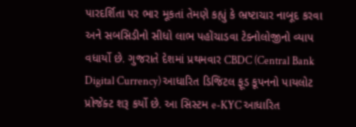પારદર્શિતા પર ભાર મૂકતાં તેમણે કહ્યું કે ભ્રષ્ટાચાર નાબૂદ કરવા અને સબસિડીનો સીધો લાભ પહોંચાડવા ટેક્નોલોજીનો વ્યાપ વધાર્યો છે. ગુજરાતે દેશમાં પ્રથમવાર CBDC (Central Bank Digital Currency) આધારિત ડિજિટલ ફૂડ કૂપનનો પાયલોટ પ્રોજેક્ટ શરૂ કર્યો છે. આ સિસ્ટમ e-KYC આધારિત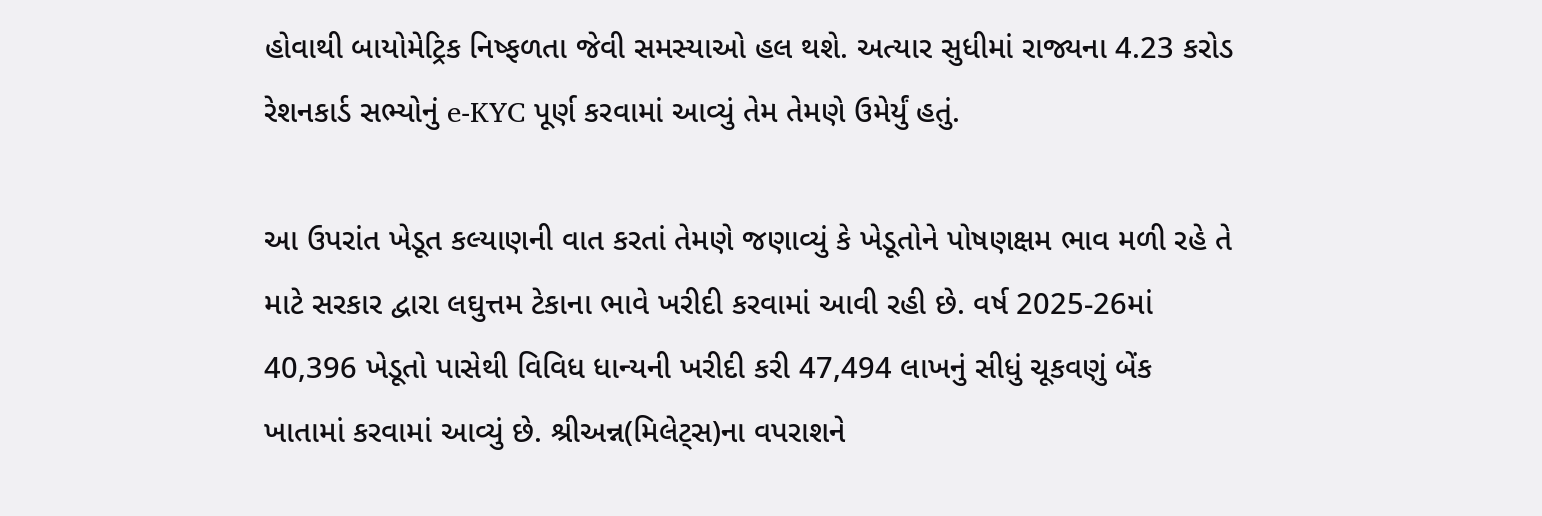હોવાથી બાયોમેટ્રિક નિષ્ફળતા જેવી સમસ્યાઓ હલ થશે. અત્યાર સુધીમાં રાજ્યના 4.23 કરોડ રેશનકાર્ડ સભ્યોનું e-KYC પૂર્ણ કરવામાં આવ્યું તેમ તેમણે ઉમેર્યું હતું.

આ ઉપરાંત ખેડૂત કલ્યાણની વાત કરતાં તેમણે જણાવ્યું કે ખેડૂતોને પોષણક્ષમ ભાવ મળી રહે તે માટે સરકાર દ્વારા લઘુત્તમ ટેકાના ભાવે ખરીદી કરવામાં આવી રહી છે. વર્ષ 2025-26માં 40,396 ખેડૂતો પાસેથી વિવિધ ધાન્યની ખરીદી કરી 47,494 લાખનું સીધું ચૂકવણું બેંક ખાતામાં કરવામાં આવ્યું છે. શ્રીઅન્ન(મિલેટ્સ)ના વપરાશને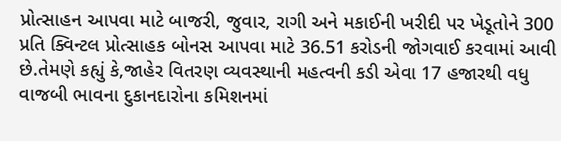પ્રોત્સાહન આપવા માટે બાજરી, જુવાર, રાગી અને મકાઈની ખરીદી પર ખેડૂતોને 300 પ્રતિ ક્વિન્ટલ પ્રોત્સાહક બોનસ આપવા માટે 36.51 કરોડની જોગવાઈ કરવામાં આવી છે.તેમણે કહ્યું કે,જાહેર વિતરણ વ્યવસ્થાની મહત્વની કડી એવા 17 હજારથી વધુ વાજબી ભાવના દુકાનદારોના કમિશનમાં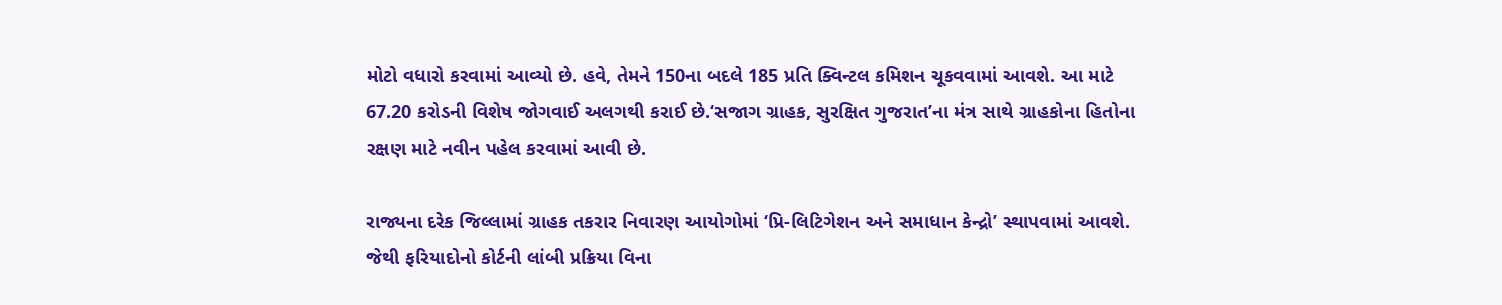મોટો વધારો કરવામાં આવ્યો છે. હવે, તેમને 150ના બદલે 185 પ્રતિ ક્વિન્ટલ કમિશન ચૂકવવામાં આવશે. આ માટે 67.20 કરોડની વિશેષ જોગવાઈ અલગથી કરાઈ છે.‘સજાગ ગ્રાહક, સુરક્ષિત ગુજરાત’ના મંત્ર સાથે ગ્રાહકોના હિતોના રક્ષણ માટે નવીન પહેલ કરવામાં આવી છે.

રાજ્યના દરેક જિલ્લામાં ગ્રાહક તકરાર નિવારણ આયોગોમાં ‘પ્રિ-લિટિગેશન અને સમાધાન કેન્દ્રો’ સ્થાપવામાં આવશે. જેથી ફરિયાદોનો કોર્ટની લાંબી પ્રક્રિયા વિના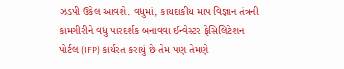ઝડપી ઉકેલ આવશે. વધુમાં, કાયદાકીય માપ વિજ્ઞાન તંત્રની કામગીરીને વધુ પારદર્શક બનાવવા ઈન્વેસ્ટર ફેસિલિટેશન પોર્ટલ (IFP) કાર્યરત કરાયું છે તેમ પણ તેમણે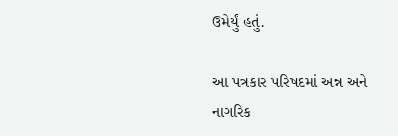ઉમેર્યું હતું.

આ પત્રકાર પરિષદમાં અન્ન અને નાગરિક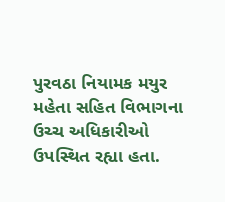પુરવઠા નિયામક મયુર મહેતા સહિત વિભાગના ઉચ્ચ અધિકારીઓ ઉપસ્થિત રહ્યા હતા.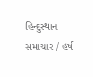હિન્દુસ્થાન સમાચાર / હર્ષ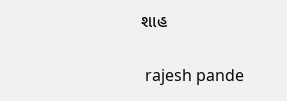શાહ


 rajesh pande